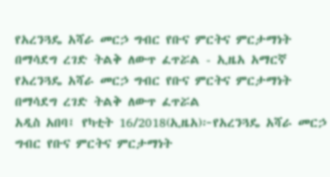የአረንጓዴ አሻራ መርኃ ግብር የቡና ምርትና ምርታማነት በማሳደግ ረገድ ትልቅ ለውጥ ፈጥሯል - ኢዜአ አማርኛ
የአረንጓዴ አሻራ መርኃ ግብር የቡና ምርትና ምርታማነት በማሳደግ ረገድ ትልቅ ለውጥ ፈጥሯል
አዲስ አበባ፤ የካቲት 16/2018(ኢዜአ)፦የአረንጓዴ አሻራ መርኃ ግብር የቡና ምርትና ምርታማነት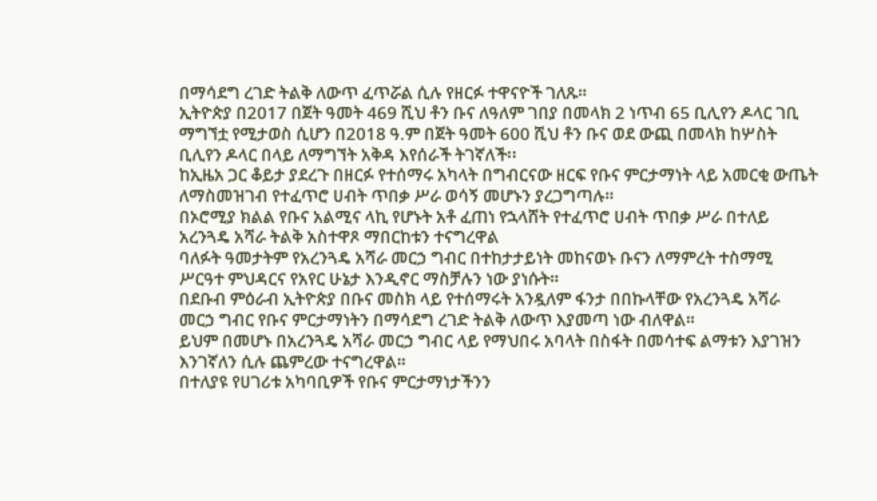በማሳደግ ረገድ ትልቅ ለውጥ ፈጥሯል ሲሉ የዘርፉ ተዋናዮች ገለጹ።
ኢትዮጵያ በ2017 በጀት ዓመት 469 ሺህ ቶን ቡና ለዓለም ገበያ በመላክ 2 ነጥብ 65 ቢሊየን ዶላር ገቢ ማግኘቷ የሚታወስ ሲሆን በ2018 ዓ.ም በጀት ዓመት 600 ሺህ ቶን ቡና ወደ ውጪ በመላክ ከሦስት ቢሊየን ዶላር በላይ ለማግኘት አቅዳ እየሰራች ትገኛለች፡፡
ከኢዜአ ጋር ቆይታ ያደረጉ በዘርፉ የተሰማሩ አካላት በግብርናው ዘርፍ የቡና ምርታማነት ላይ አመርቂ ውጤት ለማስመዝገብ የተፈጥሮ ሀብት ጥበቃ ሥራ ወሳኝ መሆኑን ያረጋግጣሉ።
በኦሮሚያ ክልል የቡና አልሚና ላኪ የሆኑት አቶ ፈጠነ የኋላሸት የተፈጥሮ ሀብት ጥበቃ ሥራ በተለይ አረንጓዴ አሻራ ትልቅ አስተዋጾ ማበርከቱን ተናግረዋል
ባለፉት ዓመታትም የአረንጓዴ አሻራ መርኃ ግብር በተከታታይነት መከናወኑ ቡናን ለማምረት ተስማሚ ሥርዓተ ምህዳርና የአየር ሁኔታ እንዲኖር ማስቻሉን ነው ያነሱት።
በደቡብ ምዕራብ ኢትዮጵያ በቡና መስክ ላይ የተሰማሩት አንዷለም ፋንታ በበኩላቸው የአረንጓዴ አሻራ መርኃ ግብር የቡና ምርታማነትን በማሳደግ ረገድ ትልቅ ለውጥ እያመጣ ነው ብለዋል።
ይህም በመሆኑ በአረንጓዴ አሻራ መርኃ ግብር ላይ የማህበሩ አባላት በስፋት በመሳተፍ ልማቱን እያገዝን እንገኛለን ሲሉ ጨምረው ተናግረዋል።
በተለያዩ የሀገሪቱ አካባቢዎች የቡና ምርታማነታችንን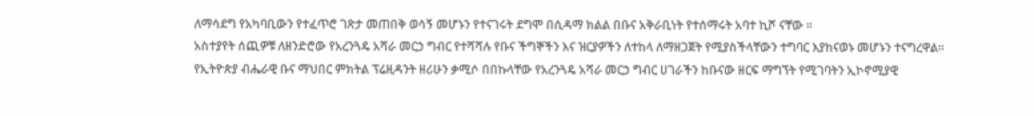ለማሳደግ የአካባቢውን የተፈጥሮ ገጽታ መጠበቅ ወሳኝ መሆኑን የተናገሩት ደግሞ በሲዳማ ክልል በቡና አቅራቢነት የተሰማሩት አባተ ኪሾ ናቸው ።
አስተያየት ሰጪዎቹ ለዘንድሮው የአረንጓዴ አሻራ መርኃ ግብር የተሻሻሉ የቡና ችግኞችን እና ዝርያዎችን ለተከላ ለማዘጋጀት የሚያስችላቸውን ተግባር እያከናወኑ መሆኑን ተናግረዋል።
የኢትዮጵያ ብሔራዊ ቡና ማህበር ምክትል ፕሬዚዳንት ዘሪሁን ቃሚሶ በበኩላቸው የአረንጓዴ አሻራ መርኃ ግብር ሀገራችን ከቡናው ዘርፍ ማግኘት የሚገባትን ኢኮኖሚያዊ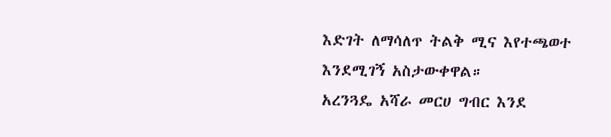እድገት ለማሳለጥ ትልቅ ሚና እየተጫወተ እንደሚገኝ አስታውቀዋል።
አረንጓዴ አሻራ መርሀ ግብር እንደ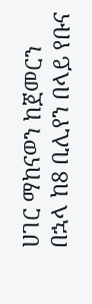ሀገር ማከናወን ከጀመርን በኋላ ከ8 ቢሊየን በላይ የቡና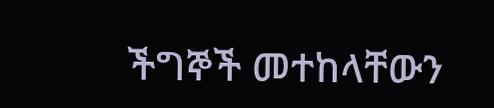ችግኞች መተከላቸውን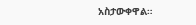አስታውቀዋል።